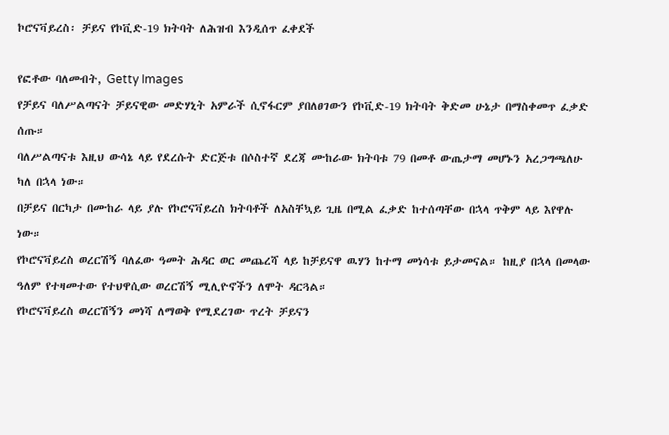ኮሮናቫይረስ፡ ቻይና የኮቪድ-19 ክትባት ለሕዝብ እንዲሰጥ ፈቀደች

የፎቶው ባለመብት, Getty Images
የቻይና ባለሥልጣናት ቻይናዊው መድሃኒት አምራች ሲኖፋርም ያበለፀገውን የኮቪድ-19 ክትባት ቅድመ ሁኔታ በማስቀመጥ ፈቃድ ሰጡ።
ባለሥልጣናቱ እዚህ ውሳኔ ላይ የደረሱት ድርጅቱ በሶስተኛ ደረጃ ሙከራው ክትባቱ 79 በመቶ ውጤታማ መሆኑን አረጋግጫለሁ ካለ በኋላ ነው።
በቻይና በርካታ በሙከራ ላይ ያሉ የኮሮናቫይረስ ክትባቶች ለአስቸኳይ ጊዜ በሚል ፈቃድ ከተሰጣቸው በኋላ ጥቅም ላይ እየዋሉ ነው።
የኮሮናቫይረስ ወረርሽኝ ባለፈው ዓመት ሕዳር ወር መጨረሻ ላይ ከቻይናዋ ዉሃን ከተማ መነሳቱ ይታመናል። ከዚያ በኋላ በመላው ዓለም የተዛመተው የተህዋሲው ወረርሽኝ ሚሊዮኖችን ለሞት ዳርጓል።
የኮሮናቫይረስ ወረርሽኝን መነሻ ለማወቅ የሚደረገው ጥረት ቻይናን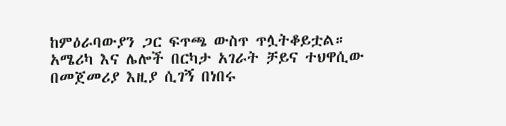ከምዕራባውያን ጋር ፍጥጫ ውስጥ ጥሏትቆይቷል።
አሜሪካ እና ሌሎች በርካታ አገራት ቻይና ተህዋሲው በመጀመሪያ እዚያ ሲገኝ በነበሩ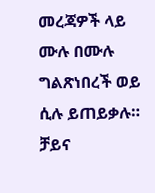መረጃዎች ላይ ሙሉ በሙሉ ግልጽነበረች ወይ ሲሉ ይጠይቃሉ።
ቻይና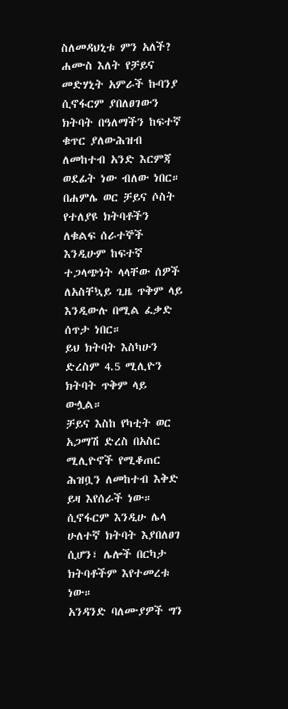ስለመዳህኒቱ ምን አለች?
ሐሙስ እለት የቻይና መድሃኒት አምራች ኩባንያ ሲኖፋርም ያበለፀገውን ክትባት በዓለማችን ከፍተኛ ቁጥር ያለውሕዝብ ለመከተብ አንድ እርምጃ ወደፊት ነው ብለው ነበር።
በሐምሌ ወር ቻይና ሶስት የተለያዩ ክትባቶችን ለቁልፍ ሰራተኞች እንዲሁም ከፍተኛ ተጋላጭነት ላላቸው ሰዎች ለአስቸኳይ ጊዜ ጥቅም ላይ እንዲውሉ በሚል ፈቃድ ሰጥታ ነበር።
ይህ ክትባት እስካሁን ድረስም 4.5 ሚሊዮን ክትባት ጥቅም ላይ ውሏል።
ቻይና እስከ የካቲት ወር አጋማሽ ድረስ በአስር ሚሊዮኖች የሚቆጠር ሕዝቧን ለመከተብ እቅድ ይዛ እየሰራች ነው።
ሲኖፋርም እንዲሁ ሌላ ሁለተኛ ክትባት እያበለፀገ ሲሆን፣ ሌሎች በርካታ ክትባቶችም እየተመረቱ ነው።
አንዳንድ ባለሙያዎች ግን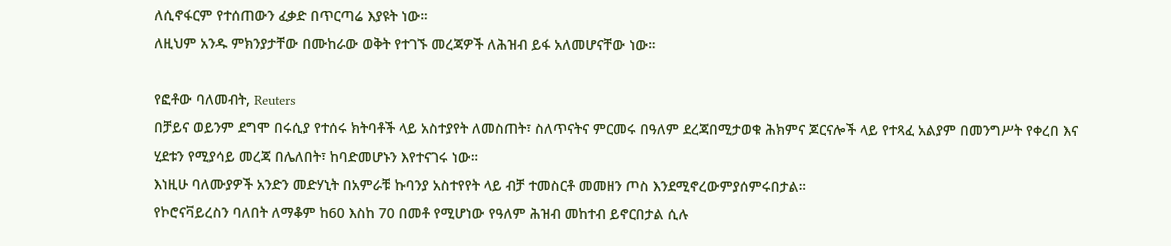ለሲኖፋርም የተሰጠውን ፈቃድ በጥርጣሬ እያዩት ነው።
ለዚህም አንዱ ምክንያታቸው በሙከራው ወቅት የተገኙ መረጃዎች ለሕዝብ ይፋ አለመሆናቸው ነው።

የፎቶው ባለመብት, Reuters
በቻይና ወይንም ደግሞ በሩሲያ የተሰሩ ክትባቶች ላይ አስተያየት ለመስጠት፣ ስለጥናትና ምርመሩ በዓለም ደረጃበሚታወቁ ሕክምና ጆርናሎች ላይ የተጻፈ አልያም በመንግሥት የቀረበ እና ሂደቱን የሚያሳይ መረጃ በሌለበት፣ ከባድመሆኑን እየተናገሩ ነው።
እነዚሁ ባለሙያዎች አንድን መድሃኒት በአምራቹ ኩባንያ አስተየየት ላይ ብቻ ተመስርቶ መመዘን ጦስ እንደሚኖረውምያሰምሩበታል።
የኮሮናቫይረስን ባለበት ለማቆም ከ60 እስከ 70 በመቶ የሚሆነው የዓለም ሕዝብ መከተብ ይኖርበታል ሲሉ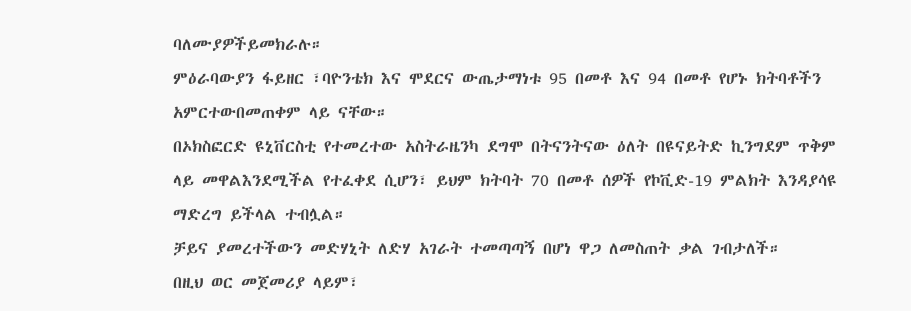ባለሙያዎችይመክራሉ።
ምዕራባውያን ፋይዘር ፣ባዮንቴክ እና ሞደርና ውጤታማነቱ 95 በመቶ እና 94 በመቶ የሆኑ ክትባቶችን አምርተውበመጠቀም ላይ ናቸው።
በኦክስፎርድ ዩኒቨርስቲ የተመረተው አስትራዜንካ ደግሞ በትናንትናው ዕለት በዩናይትድ ኪንግደም ጥቅም ላይ መዋልእንደሚችል የተፈቀደ ሲሆን፣ ይህም ክትባት 70 በመቶ ሰዎች የኮቪድ-19 ምልክት እንዳያሳዩ ማድረግ ይችላል ተብሏል።
ቻይና ያመረተችውን መድሃኒት ለድሃ አገራት ተመጣጣኝ በሆነ ዋጋ ለመስጠት ቃል ገብታለች።
በዚህ ወር መጀመሪያ ላይም፣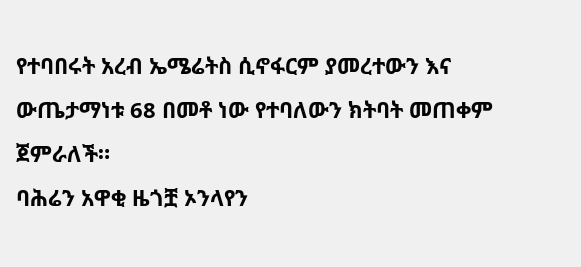የተባበሩት አረብ ኤሜሬትስ ሲኖፋርም ያመረተውን እና ውጤታማነቱ 68 በመቶ ነው የተባለውን ክትባት መጠቀም ጀምራለች።
ባሕሬን አዋቂ ዜጎቿ ኦንላየን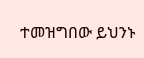ተመዝግበው ይህንኑ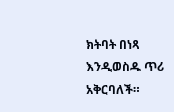ክትባት በነጻ እንዲወስዱ ጥሪ አቅርባለች።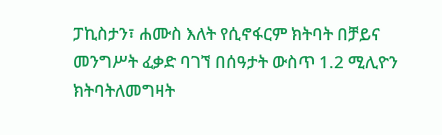ፓኪስታን፣ ሐሙስ እለት የሲኖፋርም ክትባት በቻይና መንግሥት ፈቃድ ባገኘ በሰዓታት ውስጥ 1.2 ሚሊዮን ክትባትለመግዛት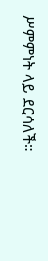ሥምምነት ላይ ደርሳለች።